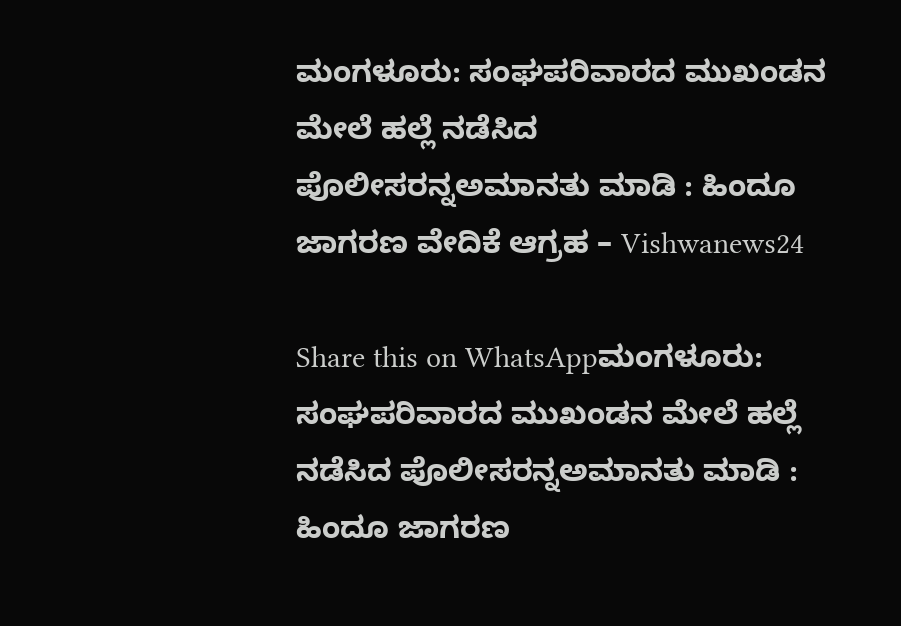ಮಂಗಳೂರು: ಸಂಘಪರಿವಾರದ ಮುಖಂಡನ ಮೇಲೆ ಹಲ್ಲೆ ನಡೆಸಿದ ಪೊಲೀಸರನ್ನಅಮಾನತು ಮಾಡಿ : ಹಿಂದೂ ಜಾಗರಣ ವೇದಿಕೆ ಆಗ್ರಹ – Vishwanews24

Share this on WhatsAppಮಂಗಳೂರು: ಸಂಘಪರಿವಾರದ ಮುಖಂಡನ ಮೇಲೆ ಹಲ್ಲೆ ನಡೆಸಿದ ಪೊಲೀಸರನ್ನಅಮಾನತು ಮಾಡಿ : ಹಿಂದೂ ಜಾಗರಣ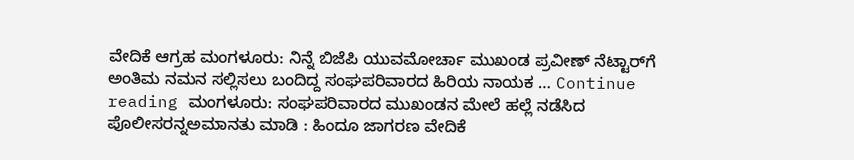ವೇದಿಕೆ ಆಗ್ರಹ ಮಂಗಳೂರು: ನಿನ್ನೆ ಬಿಜೆಪಿ ಯುವಮೋರ್ಚಾ ಮುಖಂಡ ಪ್ರವೀಣ್ ನೆಟ್ಟಾರ್‌ಗೆ ಅಂತಿಮ ನಮನ ಸಲ್ಲಿಸಲು ಬಂದಿದ್ದ ಸಂಘಪರಿವಾರದ ಹಿರಿಯ ನಾಯಕ … Continue reading ಮಂಗಳೂರು: ಸಂಘಪರಿವಾರದ ಮುಖಂಡನ ಮೇಲೆ ಹಲ್ಲೆ ನಡೆಸಿದ ಪೊಲೀಸರನ್ನಅಮಾನತು ಮಾಡಿ : ಹಿಂದೂ ಜಾಗರಣ ವೇದಿಕೆ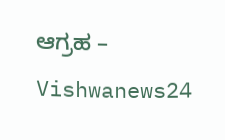ಆಗ್ರಹ – Vishwanews24